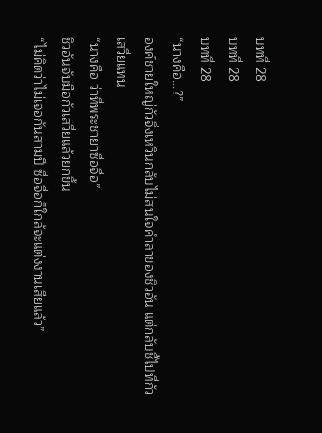บทที่ 28
บทที่ 28
บทที่ 28
“นางคือ...?”
องค์ชายใหญ่กัวจิ่งเหวินกลับไม่สนใจคำลาของชิวอัน แต่กลับชี้ไปที่กัวเสวี่ยแทน
“นางคือ ว่าที่พระชายาซื่อจื่อ”
ชิวอันจับมือกัวเสวี่ยแล้วยกขึ้น
“ไม่คิดว่าไม่เจอกันสามปี ซื่อจื่อก็ใกล้จะแต่งงานเสียแล้ว”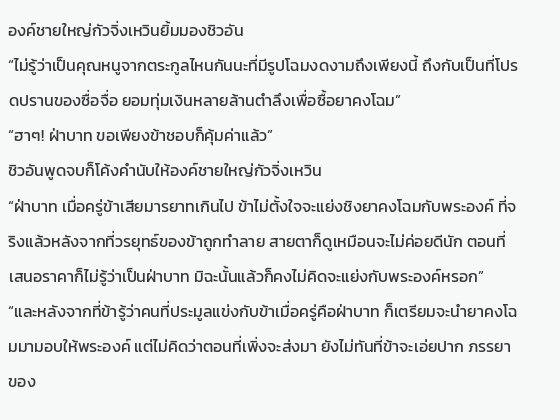องค์ชายใหญ่กัวจิ่งเหวินยิ้มมองชิวอัน
“ไม่รู้ว่าเป็นคุณหนูจากตระกูลไหนกันนะที่มีรูปโฉมงดงามถึงเพียงนี้ ถึงกับเป็นที่โปรดปรานของซื่อจื่อ ยอมทุ่มเงินหลายล้านตำลึงเพื่อซื้อยาคงโฉม”
“ฮาๆ! ฝ่าบาท ขอเพียงข้าชอบก็คุ้มค่าแล้ว”
ชิวอันพูดจบก็โค้งคำนับให้องค์ชายใหญ่กัวจิ่งเหวิน
“ฝ่าบาท เมื่อครู่ข้าเสียมารยาทเกินไป ข้าไม่ตั้งใจจะแย่งชิงยาคงโฉมกับพระองค์ ที่จริงแล้วหลังจากที่วรยุทธ์ของข้าถูกทำลาย สายตาก็ดูเหมือนจะไม่ค่อยดีนัก ตอนที่เสนอราคาก็ไม่รู้ว่าเป็นฝ่าบาท มิฉะนั้นแล้วก็คงไม่คิดจะแย่งกับพระองค์หรอก”
“และหลังจากที่ข้ารู้ว่าคนที่ประมูลแข่งกับข้าเมื่อครู่คือฝ่าบาท ก็เตรียมจะนำยาคงโฉมมามอบให้พระองค์ แต่ไม่คิดว่าตอนที่เพิ่งจะส่งมา ยังไม่ทันที่ข้าจะเอ่ยปาก ภรรยาของ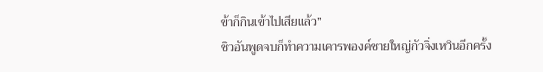ข้าก็กินเข้าไปเสียแล้ว”
ชิวอันพูดจบก็ทำความเคารพองค์ชายใหญ่กัวจิ่งเหวินอีกครั้ง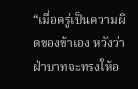“เมื่อครู่เป็นความผิดของข้าเอง หวังว่าฝ่าบาทจะทรงให้อ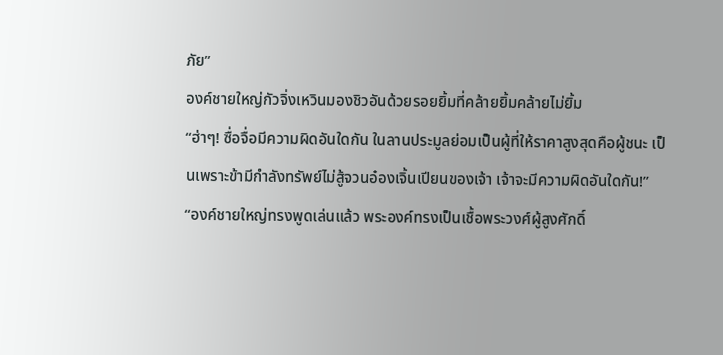ภัย”
องค์ชายใหญ่กัวจิ่งเหวินมองชิวอันด้วยรอยยิ้มที่คล้ายยิ้มคล้ายไม่ยิ้ม
“ฮ่าๆ! ซื่อจื่อมีความผิดอันใดกัน ในลานประมูลย่อมเป็นผู้ที่ให้ราคาสูงสุดคือผู้ชนะ เป็นเพราะข้ามีกำลังทรัพย์ไม่สู้จวนอ๋องเจิ้นเปียนของเจ้า เจ้าจะมีความผิดอันใดกัน!”
“องค์ชายใหญ่ทรงพูดเล่นแล้ว พระองค์ทรงเป็นเชื้อพระวงศ์ผู้สูงศักดิ์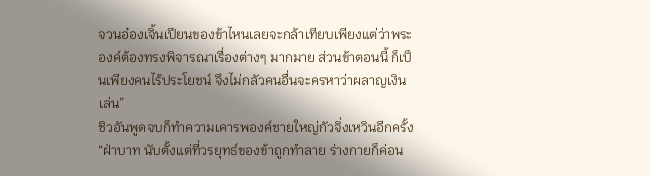จวนอ๋องเจิ้นเปียนของข้าไหนเลยจะกล้าเทียบเพียงแต่ว่าพระองค์ต้องทรงพิจารณาเรื่องต่างๆ มากมาย ส่วนข้าตอนนี้ ก็เป็นเพียงคนไร้ประโยชน์ จึงไม่กลัวคนอื่นจะครหาว่าผลาญเงินเล่น”
ชิวอันพูดจบก็ทำความเคารพองค์ชายใหญ่กัวจิ่งเหวินอีกครั้ง
“ฝ่าบาท นับตั้งแต่ที่วรยุทธ์ของข้าถูกทำลาย ร่างกายก็ค่อน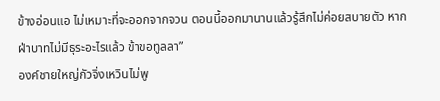ข้างอ่อนแอ ไม่เหมาะที่จะออกจากจวน ตอนนี้ออกมานานแล้วรู้สึกไม่ค่อยสบายตัว หากฝ่าบาทไม่มีธุระอะไรแล้ว ข้าขอทูลลา”
องค์ชายใหญ่กัวจิ่งเหวินไม่พู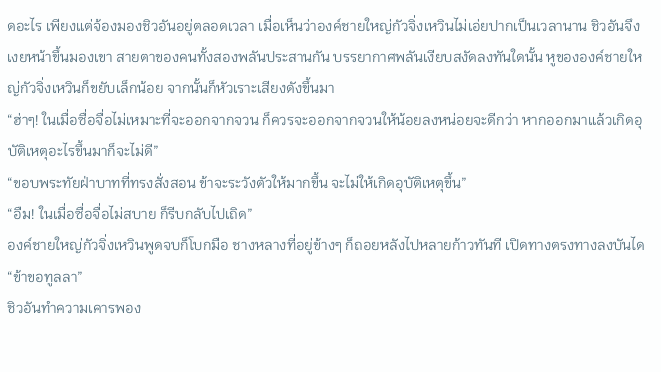ดอะไร เพียงแต่จ้องมองชิวอันอยู่ตลอดเวลา เมื่อเห็นว่าองค์ชายใหญ่กัวจิ่งเหวินไม่เอ่ยปากเป็นเวลานาน ชิวอันจึงเงยหน้าขึ้นมองเขา สายตาของคนทั้งสองพลันประสานกัน บรรยากาศพลันเงียบสงัดลงทันใดนั้น หูขององค์ชายใหญ่กัวจิ่งเหวินก็ขยับเล็กน้อย จากนั้นก็หัวเราะเสียงดังขึ้นมา
“ฮ่าๆ! ในเมื่อซื่อจื่อไม่เหมาะที่จะออกจากจวน ก็ควรจะออกจากจวนให้น้อยลงหน่อยจะดีกว่า หากออกมาแล้วเกิดอุบัติเหตุอะไรขึ้นมาก็จะไม่ดี”
“ขอบพระทัยฝ่าบาทที่ทรงสั่งสอน ข้าจะระวังตัวให้มากขึ้น จะไม่ให้เกิดอุบัติเหตุขึ้น”
“อืม! ในเมื่อซื่อจื่อไม่สบาย ก็รีบกลับไปเถิด”
องค์ชายใหญ่กัวจิ่งเหวินพูดจบก็โบกมือ ชางหลางที่อยู่ข้างๆ ก็ถอยหลังไปหลายก้าวทันที เปิดทางตรงทางลงบันได
“ข้าขอทูลลา”
ชิวอันทำความเคารพอง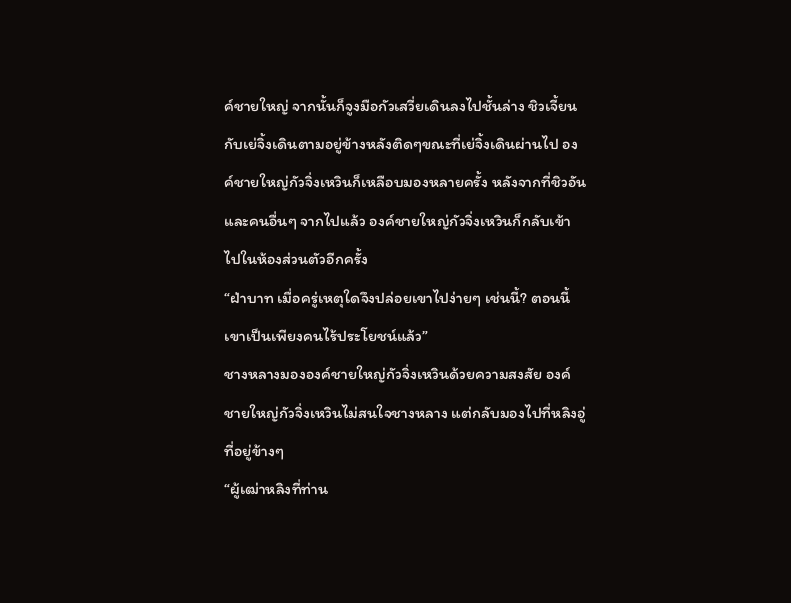ค์ชายใหญ่ จากนั้นก็จูงมือกัวเสวี่ยเดินลงไปชั้นล่าง ชิวเจี้ยนกับเย่จิ้งเดินตามอยู่ข้างหลังติดๆขณะที่เย่จิ้งเดินผ่านไป องค์ชายใหญ่กัวจิ่งเหวินก็เหลือบมองหลายครั้ง หลังจากที่ชิวอันและคนอื่นๆ จากไปแล้ว องค์ชายใหญ่กัวจิ่งเหวินก็กลับเข้าไปในห้องส่วนตัวอีกครั้ง
“ฝ่าบาท เมื่อครู่เหตุใดจึงปล่อยเขาไปง่ายๆ เช่นนี้? ตอนนี้เขาเป็นเพียงคนไร้ประโยชน์แล้ว”
ชางหลางมององค์ชายใหญ่กัวจิ่งเหวินด้วยความสงสัย องค์ชายใหญ่กัวจิ่งเหวินไม่สนใจชางหลาง แต่กลับมองไปที่หลิงอู่ที่อยู่ข้างๆ
“ผู้เฒ่าหลิงที่ท่าน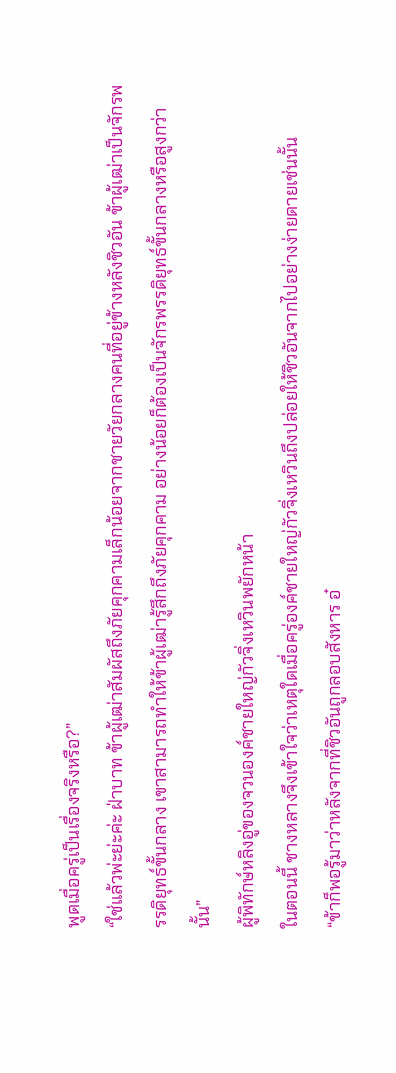พูดเมื่อครู่เป็นเรื่องจริงหรือ?”
“ใช่แล้วพ่ะย่ะค่ะ ฝ่าบาท ข้าผู้เฒ่าสัมผัสถึงภัยคุกคามเล็กน้อยจากชายวัยกลางคนที่อยู่ข้างหลังชิวอัน ข้าผู้เฒ่าเป็นจักรพรรดิยุทธ์ขั้นกลาง เขาสามารถทำให้ข้าผู้เฒ่ารู้สึกถึงภัยคุกคาม อย่างน้อยก็ต้องเป็นจักรพรรดิยุทธ์ขั้นกลางหรือสูงกว่านั้น”
ผู้พิทักษ์หลิงอู่ของจวนองค์ชายใหญ่กัวจิ่งเหวินพยักหน้า
ในตอนนี้ ชางหลางจึงเข้าใจว่าเหตุใดเมื่อครู่องค์ชายใหญ่กัวจิ่งเหวินถึงปล่อยให้ชิวอันจากไปอย่างง่ายดายเช่นนั้น
“ข้าก็พอรู้มาว่าหลังจากที่ชิวอันถูกลอบสังหาร อ๋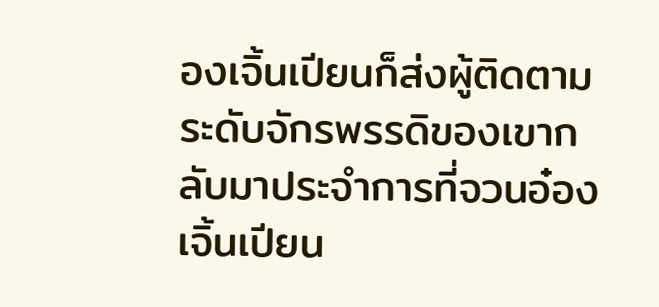องเจิ้นเปียนก็ส่งผู้ติดตามระดับจักรพรรดิของเขากลับมาประจำการที่จวนอ๋องเจิ้นเปียน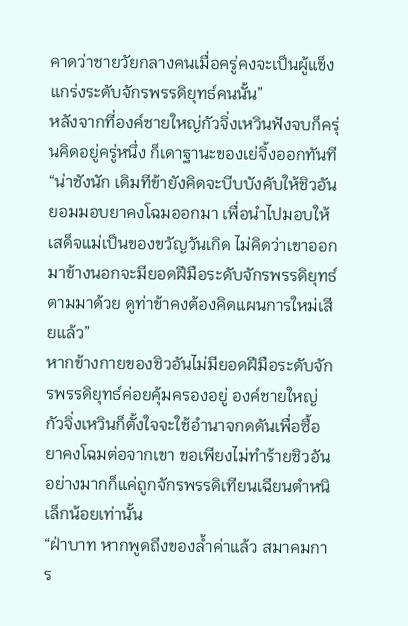คาดว่าชายวัยกลางคนเมื่อครู่คงจะเป็นผู้แข็งแกร่งระดับจักรพรรดิยุทธ์คนนั้น”
หลังจากที่องค์ชายใหญ่กัวจิ่งเหวินฟังจบก็ครุ่นคิดอยู่ครู่หนึ่ง ก็เดาฐานะของเย่จิ้งออกทันที
“น่าชังนัก เดิมทีข้ายังคิดจะบีบบังคับให้ชิวอันยอมมอบยาคงโฉมออกมา เพื่อนำไปมอบให้เสด็จแม่เป็นของขวัญวันเกิด ไม่คิดว่าเขาออกมาข้างนอกจะมียอดฝีมือระดับจักรพรรดิยุทธ์ตามมาด้วย ดูท่าข้าคงต้องคิดแผนการใหม่เสียแล้ว”
หากข้างกายของชิวอันไม่มียอดฝีมือระดับจักรพรรดิยุทธ์ค่อยคุ้มครองอยู่ องค์ชายใหญ่กัวจิ่งเหวินก็ตั้งใจจะใช้อำนาจกดดันเพื่อซื้อยาคงโฉมต่อจากเขา ขอเพียงไม่ทำร้ายชิวอัน อย่างมากก็แค่ถูกจักรพรรดิเทียนเฉียนตำหนิเล็กน้อยเท่านั้น
“ฝ่าบาท หากพูดถึงของล้ำค่าแล้ว สมาคมการ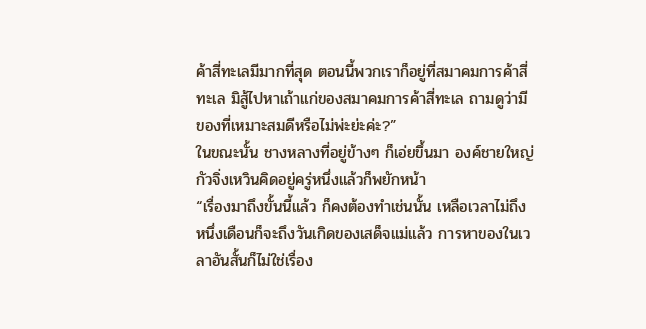ค้าสี่ทะเลมีมากที่สุด ตอนนี้พวกเราก็อยู่ที่สมาคมการค้าสี่ทะเล มิสู้ไปหาเถ้าแก่ของสมาคมการค้าสี่ทะเล ถามดูว่ามีของที่เหมาะสมดีหรือไม่พ่ะย่ะค่ะ?”
ในขณะนั้น ชางหลางที่อยู่ข้างๆ ก็เอ่ยขึ้นมา องค์ชายใหญ่กัวจิ่งเหวินคิดอยู่ครู่หนึ่งแล้วก็พยักหน้า
“เรื่องมาถึงขั้นนี้แล้ว ก็คงต้องทำเช่นนั้น เหลือเวลาไม่ถึงหนึ่งเดือนก็จะถึงวันเกิดของเสด็จแม่แล้ว การหาของในเวลาอันสั้นก็ไม่ใช่เรื่อง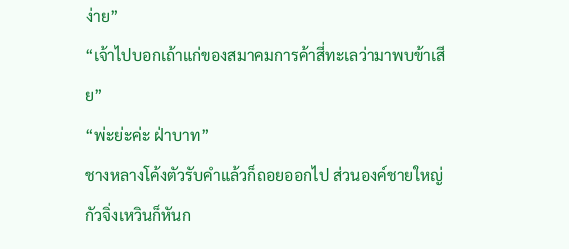ง่าย”
“เจ้าไปบอกเถ้าแก่ของสมาคมการค้าสี่ทะเลว่ามาพบข้าเสีย”
“พ่ะย่ะค่ะ ฝ่าบาท”
ชางหลางโค้งตัวรับคำแล้วก็ถอยออกไป ส่วนองค์ชายใหญ่กัวจิ่งเหวินก็หันก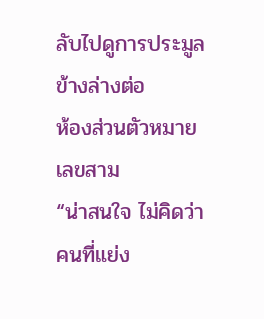ลับไปดูการประมูลข้างล่างต่อ
ห้องส่วนตัวหมายเลขสาม
“น่าสนใจ ไม่คิดว่าคนที่แย่ง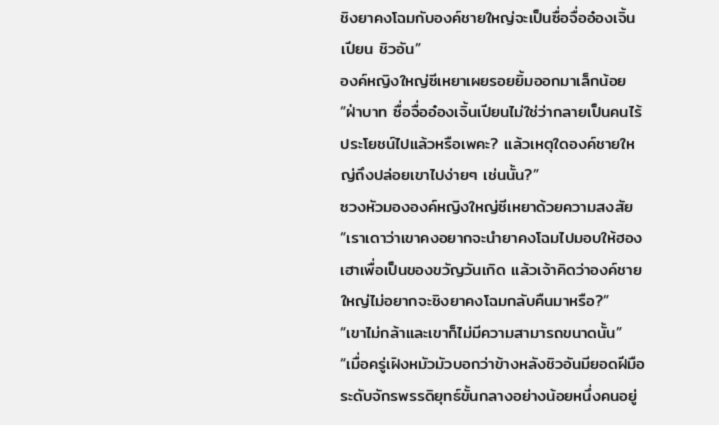ชิงยาคงโฉมกับองค์ชายใหญ่จะเป็นซื่อจื่ออ๋องเจิ้นเปียน ชิวอัน”
องค์หญิงใหญ่ซีเหยาเผยรอยยิ้มออกมาเล็กน้อย
“ฝ่าบาท ซื่อจื่ออ๋องเจิ้นเปียนไม่ใช่ว่ากลายเป็นคนไร้ประโยชน์ไปแล้วหรือเพคะ? แล้วเหตุใดองค์ชายใหญ่ถึงปล่อยเขาไปง่ายๆ เช่นนั้น?”
ซวงหัวมององค์หญิงใหญ่ซีเหยาด้วยความสงสัย
“เราเดาว่าเขาคงอยากจะนำยาคงโฉมไปมอบให้ฮองเฮาเพื่อเป็นของขวัญวันเกิด แล้วเจ้าคิดว่าองค์ชายใหญ่ไม่อยากจะชิงยาคงโฉมกลับคืนมาหรือ?”
“เขาไม่กล้าและเขาก็ไม่มีความสามารถขนาดนั้น”
“เมื่อครู่เฝิงหมัวมัวบอกว่าข้างหลังชิวอันมียอดฝีมือระดับจักรพรรดิยุทธ์ขั้นกลางอย่างน้อยหนึ่งคนอยู่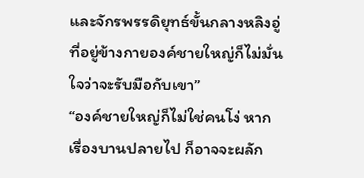และจักรพรรดิยุทธ์ขั้นกลางหลิงอู่ที่อยู่ข้างกายองค์ชายใหญ่ก็ไม่มั่นใจว่าจะรับมือกับเขา”
“องค์ชายใหญ่ก็ไม่ใช่คนโง่ หากเรื่องบานปลายไป ก็อาจจะผลัก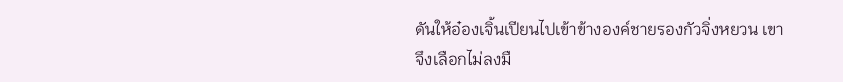ดันให้อ๋องเจิ้นเปียนไปเข้าข้างองค์ชายรองกัวจิ่งหยวน เขาจึงเลือกไม่ลงมื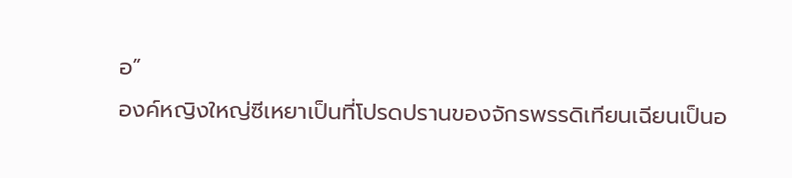อ”
องค์หญิงใหญ่ซีเหยาเป็นที่โปรดปรานของจักรพรรดิเทียนเฉียนเป็นอ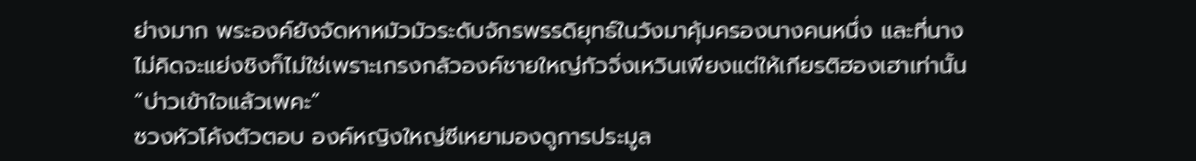ย่างมาก พระองค์ยังจัดหาหมัวมัวระดับจักรพรรดิยุทธ์ในวังมาคุ้มครองนางคนหนึ่ง และที่นางไม่คิดจะแย่งชิงก็ไม่ใช่เพราะเกรงกลัวองค์ชายใหญ่กัวจิ่งเหวินเพียงแต่ให้เกียรติฮองเฮาเท่านั้น
“บ่าวเข้าใจแล้วเพคะ”
ซวงหัวโค้งตัวตอบ องค์หญิงใหญ่ซีเหยามองดูการประมูล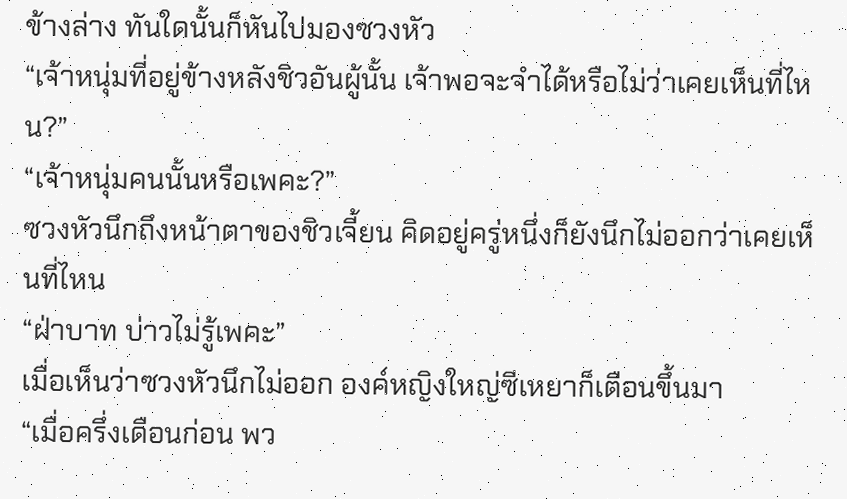ข้างล่าง ทันใดนั้นก็หันไปมองซวงหัว
“เจ้าหนุ่มที่อยู่ข้างหลังชิวอันผู้นั้น เจ้าพอจะจำได้หรือไม่ว่าเคยเห็นที่ไหน?”
“เจ้าหนุ่มคนนั้นหรือเพคะ?”
ซวงหัวนึกถึงหน้าตาของชิวเจี้ยน คิดอยู่ครู่หนึ่งก็ยังนึกไม่ออกว่าเคยเห็นที่ไหน
“ฝ่าบาท บ่าวไม่รู้เพคะ”
เมื่อเห็นว่าซวงหัวนึกไม่ออก องค์หญิงใหญ่ซีเหยาก็เตือนขึ้นมา
“เมื่อครึ่งเดือนก่อน พว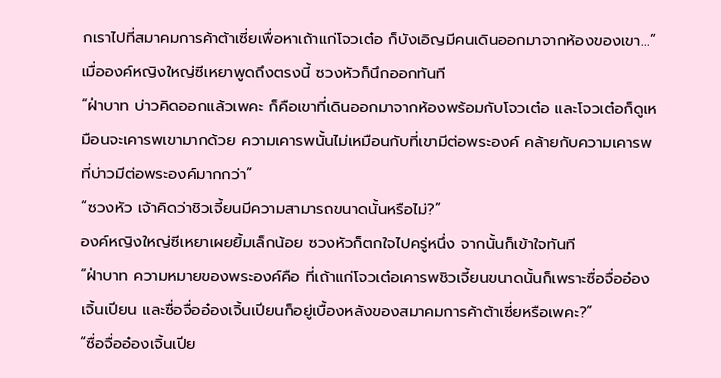กเราไปที่สมาคมการค้าต้าเซี่ยเพื่อหาเถ้าแก่โจวเต๋อ ก็บังเอิญมีคนเดินออกมาจากห้องของเขา...”
เมื่อองค์หญิงใหญ่ซีเหยาพูดถึงตรงนี้ ซวงหัวก็นึกออกทันที
“ฝ่าบาท บ่าวคิดออกแล้วเพคะ ก็คือเขาที่เดินออกมาจากห้องพร้อมกับโจวเต๋อ และโจวเต๋อก็ดูเหมือนจะเคารพเขามากด้วย ความเคารพนั้นไม่เหมือนกับที่เขามีต่อพระองค์ คล้ายกับความเคารพที่บ่าวมีต่อพระองค์มากกว่า”
“ซวงหัว เจ้าคิดว่าชิวเจี้ยนมีความสามารถขนาดนั้นหรือไม่?”
องค์หญิงใหญ่ซีเหยาเผยยิ้มเล็กน้อย ซวงหัวก็ตกใจไปครู่หนึ่ง จากนั้นก็เข้าใจทันที
“ฝ่าบาท ความหมายของพระองค์คือ ที่เถ้าแก่โจวเต๋อเคารพชิวเจี้ยนขนาดนั้นก็เพราะซื่อจื่ออ๋องเจิ้นเปียน และซื่อจื่ออ๋องเจิ้นเปียนก็อยู่เบื้องหลังของสมาคมการค้าต้าเซี่ยหรือเพคะ?”
“ซื่อจื่ออ๋องเจิ้นเปีย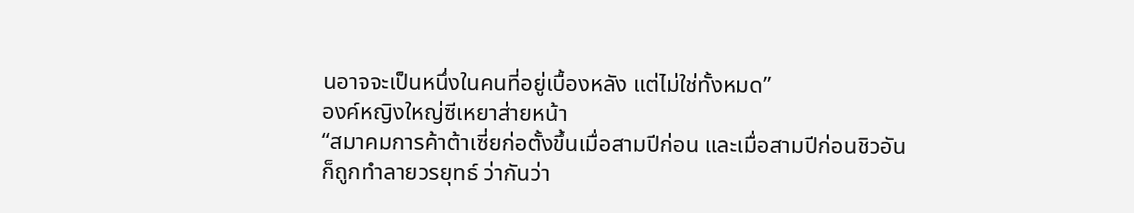นอาจจะเป็นหนึ่งในคนที่อยู่เบื้องหลัง แต่ไม่ใช่ทั้งหมด”
องค์หญิงใหญ่ซีเหยาส่ายหน้า
“สมาคมการค้าต้าเซี่ยก่อตั้งขึ้นเมื่อสามปีก่อน และเมื่อสามปีก่อนชิวอันก็ถูกทำลายวรยุทธ์ ว่ากันว่า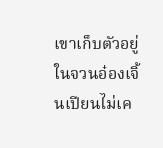เขาเก็บตัวอยู่ในจวนอ๋องเจิ้นเปียนไม่เค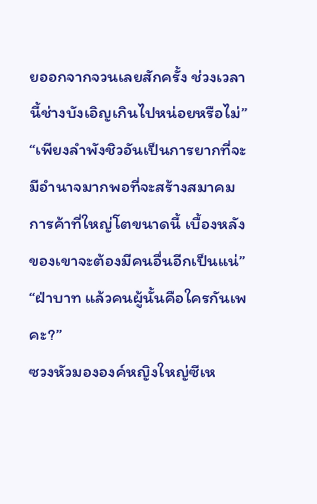ยออกจากจวนเลยสักครั้ง ช่วงเวลานี้ช่างบังเอิญเกินไปหน่อยหรือไม่”
“เพียงลำพังชิวอันเป็นการยากที่จะมีอำนาจมากพอที่จะสร้างสมาคมการค้าที่ใหญ่โตขนาดนี้ เบื้องหลังของเขาจะต้องมีคนอื่นอีกเป็นแน่”
“ฝ่าบาท แล้วคนผู้นั้นคือใครกันเพคะ?”
ซวงหัวมององค์หญิงใหญ่ซีเห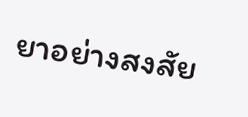ยาอย่างสงสัย